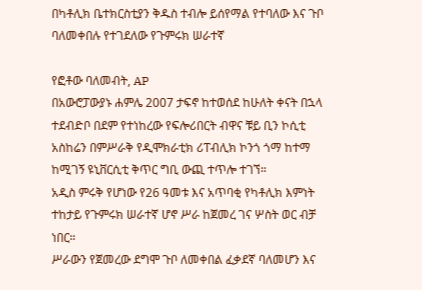በካቶሊክ ቤተክርስቲያን ቅዱስ ተብሎ ይሰየማል የተባለው እና ጉቦ ባለመቀበሉ የተገደለው የጉምሩክ ሠራተኛ

የፎቶው ባለመብት, AP
በአውሮፓውያኑ ሐምሌ 2007 ታፍኖ ከተወሰደ ከሁለት ቀናት በኋላ ተደብድቦ በደም የተነከረው የፍሎሪበርት ብዋና ቹይ ቢን ኮሲቲ አስከሬን በምሥራቅ የዲሞክራቲክ ሪፐብሊክ ኮንጎ ጎማ ከተማ ከሚገኝ ዩኒቨርሲቲ ቅጥር ግቢ ውጪ ተጥሎ ተገኘ።
አዲስ ምሩቅ የሆነው የ26 ዓመቱ እና አጥባቂ የካቶሊክ እምነት ተከታይ የጉምሩክ ሠራተኛ ሆኖ ሥራ ከጀመረ ገና ሦስት ወር ብቻ ነበር።
ሥራውን የጀመረው ደግሞ ጉቦ ለመቀበል ፈቃደኛ ባለመሆን እና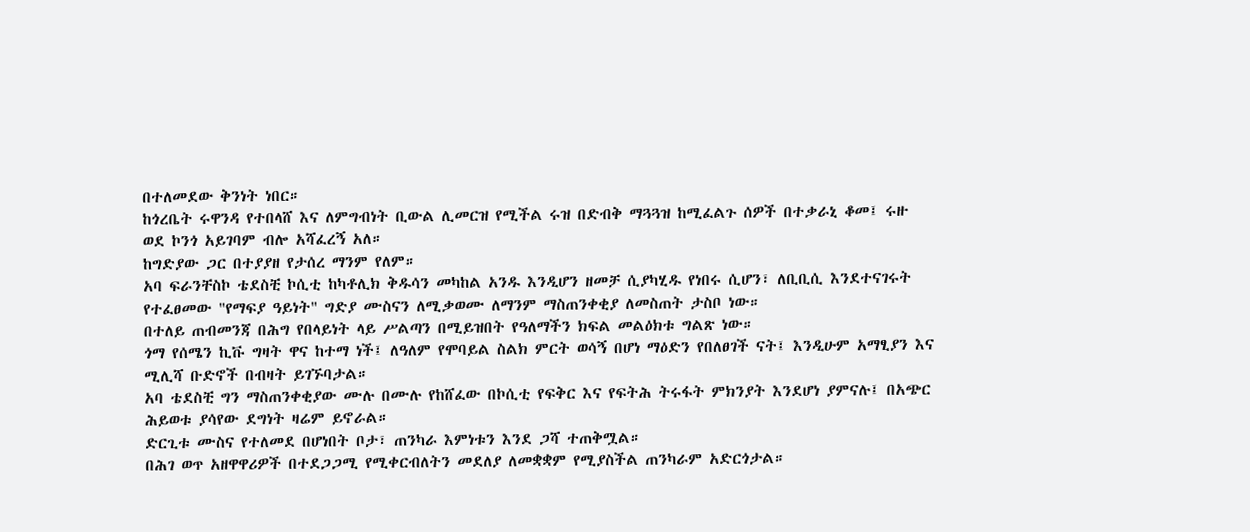በተለመደው ቅንነት ነበር።
ከጎረቤት ሩዋንዳ የተበላሸ እና ለምግብነት ቢውል ሊመርዝ የሚችል ሩዝ በድብቅ ማጓጓዝ ከሚፈልጉ ሰዎች በተቃራኒ ቆመ፤ ሩዙ ወደ ኮንጎ አይገባም ብሎ አሻፈረኝ አለ።
ከግድያው ጋር በተያያዘ የታሰረ ማንም የለም።
አባ ፍራንቸስኮ ቴደስቺ ኮሲቲ ከካቶሊክ ቅዱሳን መካከል አንዱ እንዲሆን ዘመቻ ሲያካሂዱ የነበሩ ሲሆን፣ ለቢቢሲ እንደተናገሩት የተፈፀመው "የማፍያ ዓይነት" ግድያ ሙስናን ለሚቃወሙ ለማንም ማስጠንቀቂያ ለመስጠት ታስቦ ነው።
በተለይ ጠብመንጃ በሕግ የበላይነት ላይ ሥልጣን በሚይዝበት የዓለማችን ክፍል መልዕክቱ ግልጽ ነው።
ጎማ የሰሜን ኪቩ ግዛት ዋና ከተማ ነች፤ ለዓለም የሞባይል ስልክ ምርት ወሳኝ በሆነ ማዕድን የበለፀገች ናት፤ እንዲሁም አማፂያን እና ሚሊሻ ቡድኖች በብዛት ይገኙባታል።
አባ ቴደስቺ ግን ማስጠንቀቂያው ሙሉ በሙሉ የከሸፈው በኮሲቲ የፍቅር እና የፍትሕ ትሩፋት ምክንያት እንደሆነ ያምናሉ፤ በአጭር ሕይወቱ ያሳየው ደግነት ዛሬም ይኖራል።
ድርጊቱ ሙስና የተለመደ በሆነበት ቦታ፣ ጠንካራ እምነቱን እንደ ጋሻ ተጠቅሟል።
በሕገ ወጥ አዘዋዋሪዎች በተደጋጋሚ የሚቀርብለትን መደለያ ለመቋቋም የሚያስችል ጠንካራም አድርጎታል።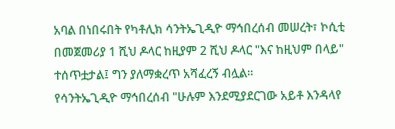አባል በነበሩበት የካቶሊክ ሳንትኤጊዲዮ ማኅበረሰብ መሠረት፣ ኮሲቲ በመጀመሪያ 1 ሺህ ዶላር ከዚያም 2 ሺህ ዶላር "እና ከዚህም በላይ" ተሰጥቷታል፤ ግን ያለማቋረጥ አሻፈረኝ ብሏል።
የሳንትኤጊዲዮ ማኅበረሰብ "ሁሉም እንደሚያደርገው አይቶ እንዳላየ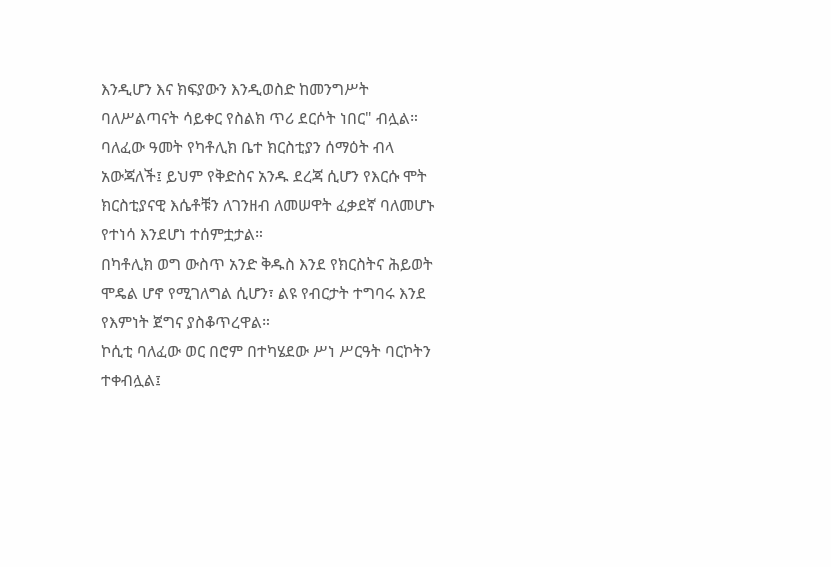እንዲሆን እና ክፍያውን እንዲወስድ ከመንግሥት ባለሥልጣናት ሳይቀር የስልክ ጥሪ ደርሶት ነበር" ብሏል።
ባለፈው ዓመት የካቶሊክ ቤተ ክርስቲያን ሰማዕት ብላ አውጃለች፤ ይህም የቅድስና አንዱ ደረጃ ሲሆን የእርሱ ሞት ክርስቲያናዊ እሴቶቹን ለገንዘብ ለመሠዋት ፈቃደኛ ባለመሆኑ የተነሳ እንደሆነ ተሰምቷታል።
በካቶሊክ ወግ ውስጥ አንድ ቅዱስ እንደ የክርስትና ሕይወት ሞዴል ሆኖ የሚገለግል ሲሆን፣ ልዩ የብርታት ተግባሩ እንደ የእምነት ጀግና ያስቆጥረዋል።
ኮሲቲ ባለፈው ወር በሮም በተካሄደው ሥነ ሥርዓት ባርኮትን ተቀብሏል፤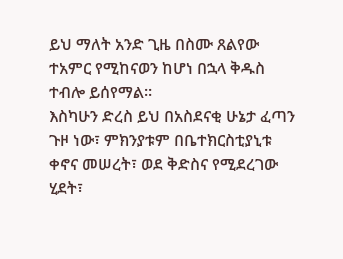ይህ ማለት አንድ ጊዜ በስሙ ጸልየው ተአምር የሚከናወን ከሆነ በኋላ ቅዱስ ተብሎ ይሰየማል።
እስካሁን ድረስ ይህ በአስደናቂ ሁኔታ ፈጣን ጉዞ ነው፣ ምክንያቱም በቤተክርስቲያኒቱ ቀኖና መሠረት፣ ወደ ቅድስና የሚደረገው ሂደት፣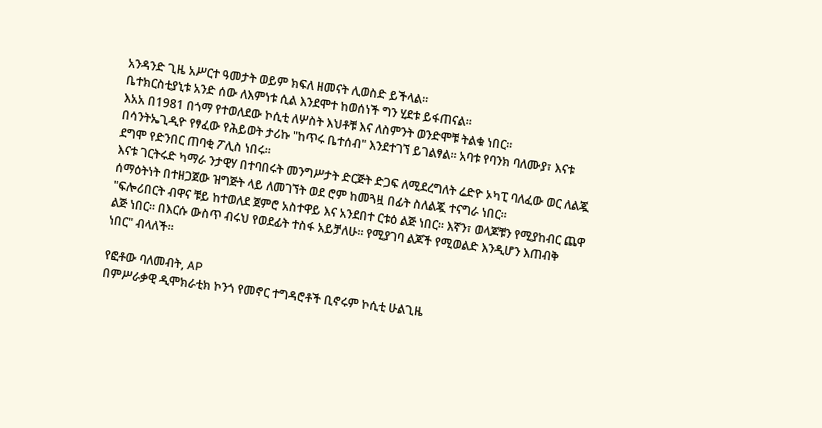አንዳንድ ጊዜ አሥርተ ዓመታት ወይም ክፍለ ዘመናት ሊወስድ ይችላል።
ቤተክርስቲያኒቱ አንድ ሰው ለእምነቱ ሲል እንደሞተ ከወሰነች ግን ሂደቱ ይፋጠናል።
እአአ በ1981 በጎማ የተወለደው ኮሲቲ ለሦስት እህቶቹ እና ለስምንት ወንድሞቹ ትልቁ ነበር።
በሳንትኤጊዲዮ የፃፈው የሕይወት ታሪኩ "ከጥሩ ቤተሰብ" እንደተገኘ ይገልፃል። አባቱ የባንክ ባለሙያ፣ እናቱ ደግሞ የድንበር ጠባቂ ፖሊስ ነበሩ።
እናቱ ገርትሩድ ካማራ ንታዊሃ በተባበሩት መንግሥታት ድርጅት ድጋፍ ለሚደረግለት ሬድዮ ኦካፒ ባለፈው ወር ለልጇ ሰማዕትነት በተዘጋጀው ዝግጅት ላይ ለመገኘት ወደ ሮም ከመጓዟ በፊት ስለልጇ ተናግራ ነበር።
"ፍሎሪበርት ብዋና ቹይ ከተወለደ ጀምሮ አስተዋይ እና አንደበተ ርቱዕ ልጅ ነበር። እኛን፣ ወላጆቹን የሚያከብር ጨዋ ልጅ ነበር። በእርሱ ውስጥ ብሩህ የወደፊት ተስፋ አይቻለሁ። የሚያገባ ልጆች የሚወልድ እንዲሆን እጠብቅ ነበር" ብላለች።

የፎቶው ባለመብት, AP
በምሥራቃዊ ዲሞክራቲክ ኮንጎ የመኖር ተግዳሮቶች ቢኖሩም ኮሲቲ ሁልጊዜ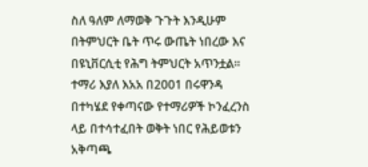ስለ ዓለም ለማወቅ ጉጉት እንዲሁም በትምህርት ቤት ጥሩ ውጤት ነበረው እና በዩኒቨርሲቲ የሕግ ትምህርት አጥንቷል።
ተማሪ እያለ እአአ በ2001 በሩዋንዳ በተካሄደ የቀጣናው የተማሪዎች ኮንፈረንስ ላይ በተሳተፈበት ወቅት ነበር የሕይወቱን አቅጣጫ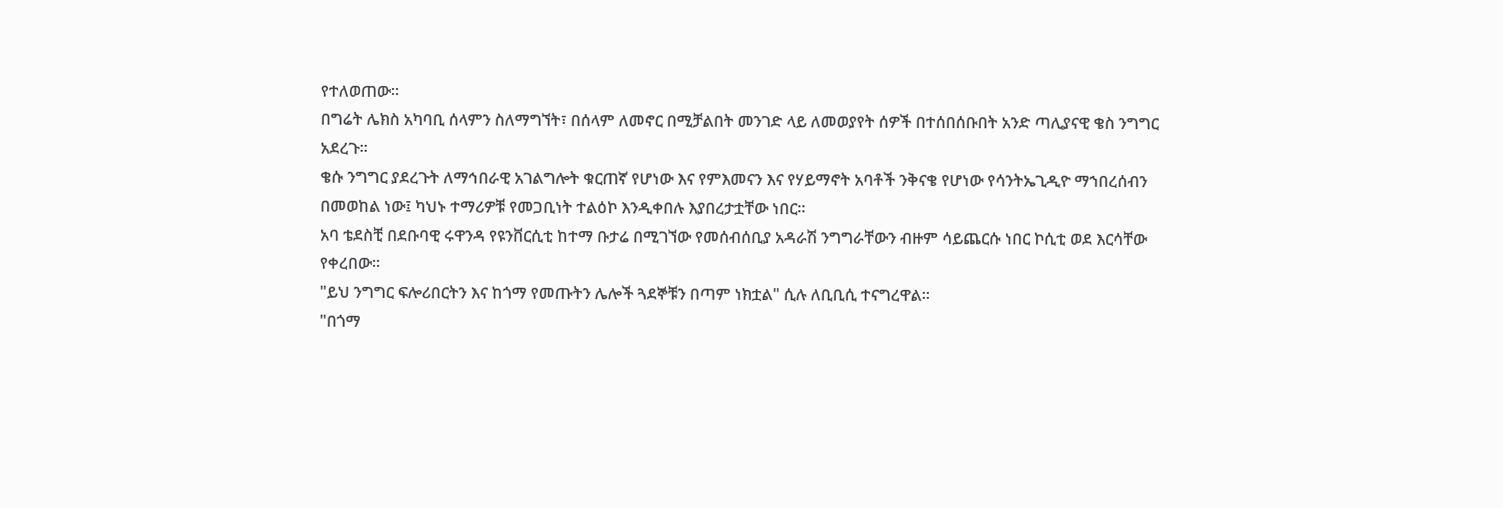የተለወጠው።
በግሬት ሌክስ አካባቢ ሰላምን ስለማግኘት፣ በሰላም ለመኖር በሚቻልበት መንገድ ላይ ለመወያየት ሰዎች በተሰበሰቡበት አንድ ጣሊያናዊ ቄስ ንግግር አደረጉ።
ቄሱ ንግግር ያደረጉት ለማኅበራዊ አገልግሎት ቁርጠኛ የሆነው እና የምእመናን እና የሃይማኖት አባቶች ንቅናቄ የሆነው የሳንትኤጊዲዮ ማኀበረሰብን በመወከል ነው፤ ካህኑ ተማሪዎቹ የመጋቢነት ተልዕኮ እንዲቀበሉ እያበረታቷቸው ነበር።
አባ ቴደስቺ በደቡባዊ ሩዋንዳ የዩንቨርሲቲ ከተማ ቡታሬ በሚገኘው የመሰብሰቢያ አዳራሽ ንግግራቸውን ብዙም ሳይጨርሱ ነበር ኮሲቲ ወደ እርሳቸው የቀረበው።
"ይህ ንግግር ፍሎሪበርትን እና ከጎማ የመጡትን ሌሎች ጓደኞቹን በጣም ነክቷል" ሲሉ ለቢቢሲ ተናግረዋል።
"በጎማ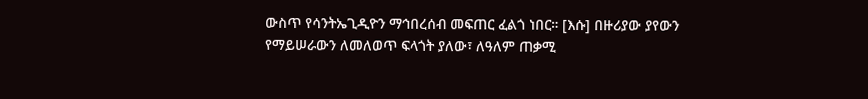ውስጥ የሳንትኤጊዲዮን ማኅበረሰብ መፍጠር ፈልጎ ነበር። [እሱ] በዙሪያው ያየውን የማይሠራውን ለመለወጥ ፍላጎት ያለው፣ ለዓለም ጠቃሚ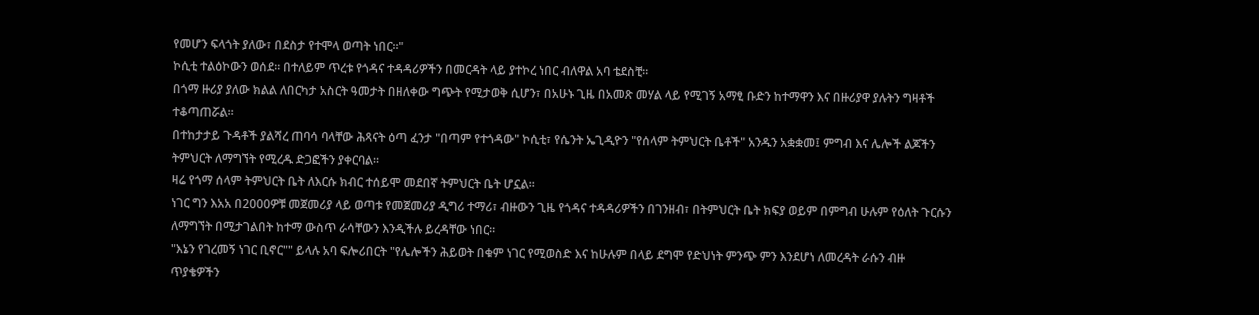የመሆን ፍላጎት ያለው፣ በደስታ የተሞላ ወጣት ነበር።"
ኮሲቲ ተልዕኮውን ወሰደ። በተለይም ጥረቱ የጎዳና ተዳዳሪዎችን በመርዳት ላይ ያተኮረ ነበር ብለዋል አባ ቴደስቺ።
በጎማ ዙሪያ ያለው ክልል ለበርካታ አስርት ዓመታት በዘለቀው ግጭት የሚታወቅ ሲሆን፣ በአሁኑ ጊዜ በአመጽ መሃል ላይ የሚገኝ አማፂ ቡድን ከተማዋን እና በዙሪያዋ ያሉትን ግዛቶች ተቆጣጠሯል።
በተከታታይ ጉዳቶች ያልሻረ ጠባሳ ባላቸው ሕጻናት ዕጣ ፈንታ "በጣም የተጎዳው" ኮሲቲ፣ የሴንት ኤጊዲዮን "የሰላም ትምህርት ቤቶች" አንዱን አቋቋመ፤ ምግብ እና ሌሎች ልጆችን ትምህርት ለማግኘት የሚረዱ ድጋፎችን ያቀርባል።
ዛሬ የጎማ ሰላም ትምህርት ቤት ለእርሱ ክብር ተሰይሞ መደበኛ ትምህርት ቤት ሆኗል።
ነገር ግን እአአ በ2000ዎቹ መጀመሪያ ላይ ወጣቱ የመጀመሪያ ዲግሪ ተማሪ፣ ብዙውን ጊዜ የጎዳና ተዳዳሪዎችን በገንዘብ፣ በትምህርት ቤት ክፍያ ወይም በምግብ ሁሉም የዕለት ጉርሱን ለማግኘት በሚታገልበት ከተማ ውስጥ ራሳቸውን እንዲችሉ ይረዳቸው ነበር።
"እኔን የገረመኝ ነገር ቢኖር"" ይላሉ አባ ፍሎሪበርት "የሌሎችን ሕይወት በቁም ነገር የሚወስድ እና ከሁሉም በላይ ደግሞ የድህነት ምንጭ ምን እንደሆነ ለመረዳት ራሱን ብዙ ጥያቄዎችን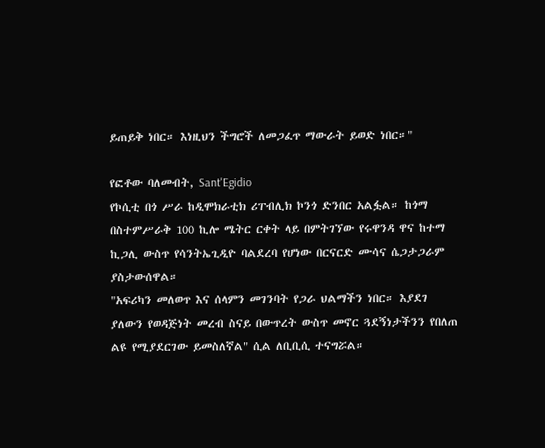ይጠይቅ ነበር። እነዚህን ችግሮች ለመጋፈጥ ማውራት ይወድ ነበር።"

የፎቶው ባለመብት, Sant'Egidio
የኮሲቲ በጎ ሥራ ከዲሞክራቲክ ሪፐብሊክ ኮንጎ ድንበር አልፏል። ከጎማ በስተምሥራቅ 100 ኪሎ ሜትር ርቀት ላይ በምትገኘው የሩዋንዳ ዋና ከተማ ኪጋሊ ውስጥ የሳንትኤጊዲዮ ባልደረባ የሆነው በርናርድ ሙሳና ሴጋታጋራም ያስታውሰዋል።
"አፍሪካን መለወጥ እና ሰላምን መገንባት የጋራ ህልማችን ነበር። እያደገ ያለውን የወዳጅነት መረብ ስናይ በውጥረት ውስጥ መኖር ጓደኝነታችንን የበለጠ ልዩ የሚያደርገው ይመስለኛል" ሲል ለቢቢሲ ተናግሯል።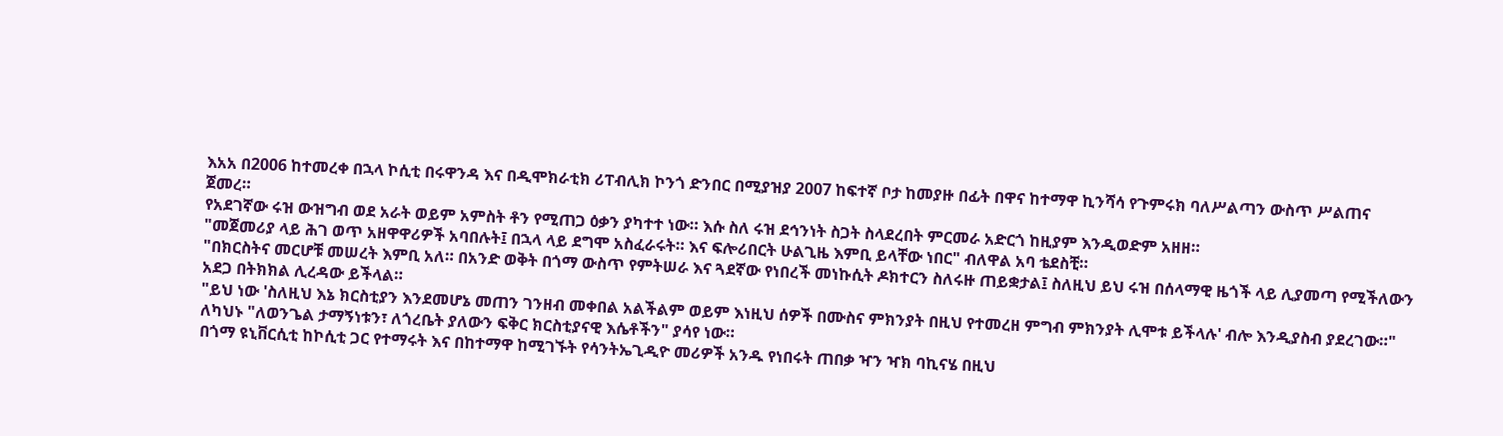እአአ በ2006 ከተመረቀ በኋላ ኮሲቲ በሩዋንዳ እና በዲሞክራቲክ ሪፐብሊክ ኮንጎ ድንበር በሚያዝያ 2007 ከፍተኛ ቦታ ከመያዙ በፊት በዋና ከተማዋ ኪንሻሳ የጉምሩክ ባለሥልጣን ውስጥ ሥልጠና ጀመረ።
የአደገኛው ሩዝ ውዝግብ ወደ አራት ወይም አምስት ቶን የሚጠጋ ዕቃን ያካተተ ነው። እሱ ስለ ሩዝ ደኅንነት ስጋት ስላደረበት ምርመራ አድርጎ ከዚያም እንዲወድም አዘዘ።
"መጀመሪያ ላይ ሕገ ወጥ አዘዋዋሪዎች አባበሉት፤ በኋላ ላይ ደግሞ አስፈራሩት። እና ፍሎሪበርት ሁልጊዜ እምቢ ይላቸው ነበር" ብለዋል አባ ቴደስቺ።
"በክርስትና መርሆቹ መሠረት እምቢ አለ። በአንድ ወቅት በጎማ ውስጥ የምትሠራ እና ጓደኛው የነበረች መነኩሲት ዶክተርን ስለሩዙ ጠይቋታል፤ ስለዚህ ይህ ሩዝ በሰላማዊ ዜጎች ላይ ሊያመጣ የሚችለውን አደጋ በትክክል ሊረዳው ይችላል።
"ይህ ነው 'ስለዚህ እኔ ክርስቲያን እንደመሆኔ መጠን ገንዘብ መቀበል አልችልም ወይም እነዚህ ሰዎች በሙስና ምክንያት በዚህ የተመረዘ ምግብ ምክንያት ሊሞቱ ይችላሉ' ብሎ እንዲያስብ ያደረገው።"
ለካህኑ "ለወንጌል ታማኝነቱን፣ ለጎረቤት ያለውን ፍቅር ክርስቲያናዊ እሴቶችን" ያሳየ ነው።
በጎማ ዩኒቨርሲቲ ከኮሲቲ ጋር የተማሩት እና በከተማዋ ከሚገኙት የሳንትኤጊዲዮ መሪዎች አንዱ የነበሩት ጠበቃ ዣን ዣክ ባኪናሄ በዚህ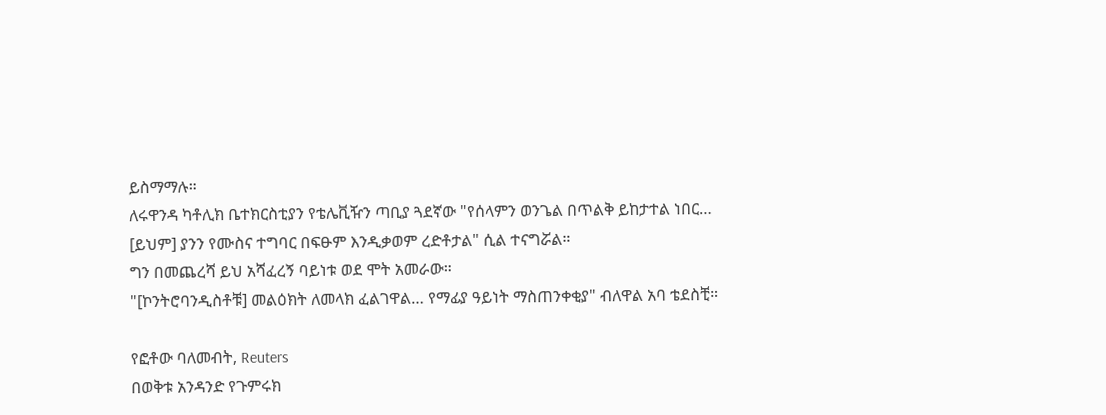ይስማማሉ።
ለሩዋንዳ ካቶሊክ ቤተክርስቲያን የቴሌቪዥን ጣቢያ ጓደኛው "የሰላምን ወንጌል በጥልቅ ይከታተል ነበር… [ይህም] ያንን የሙስና ተግባር በፍፁም እንዲቃወም ረድቶታል" ሲል ተናግሯል።
ግን በመጨረሻ ይህ አሻፈረኝ ባይነቱ ወደ ሞት አመራው።
"[ኮንትሮባንዲስቶቹ] መልዕክት ለመላክ ፈልገዋል… የማፊያ ዓይነት ማስጠንቀቂያ" ብለዋል አባ ቴደስቺ።

የፎቶው ባለመብት, Reuters
በወቅቱ አንዳንድ የጉምሩክ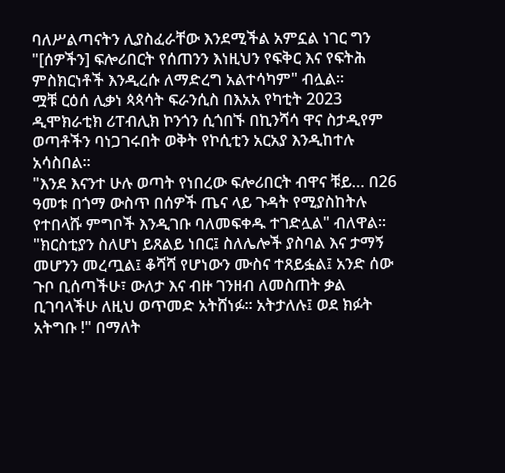ባለሥልጣናትን ሊያስፈራቸው እንደሚችል አምኗል ነገር ግን "[ሰዎችን] ፍሎሪበርት የሰጠንን እነዚህን የፍቅር እና የፍትሕ ምስክርነቶች እንዲረሱ ለማድረግ አልተሳካም" ብሏል።
ሟቹ ርዕሰ ሊቃነ ጳጳሳት ፍራንሲስ በእአአ የካቲት 2023 ዲሞክራቲክ ሪፐብሊክ ኮንጎን ሲጎበኙ በኪንሻሳ ዋና ስታዲየም ወጣቶችን ባነጋገሩበት ወቅት የኮሲቲን አርአያ እንዲከተሉ አሳስበል።
"እንደ እናንተ ሁሉ ወጣት የነበረው ፍሎሪበርት ብዋና ቹይ… በ26 ዓመቱ በጎማ ውስጥ በሰዎች ጤና ላይ ጉዳት የሚያስከትሉ የተበላሹ ምግቦች እንዲገቡ ባለመፍቀዱ ተገድሏል" ብለዋል።
"ክርስቲያን ስለሆነ ይጸልይ ነበር፤ ስለሌሎች ያስባል እና ታማኝ መሆንን መረጧል፤ ቆሻሻ የሆነውን ሙስና ተጸይፏል፤ አንድ ሰው ጉቦ ቢሰጣችሁ፣ ውለታ እና ብዙ ገንዘብ ለመስጠት ቃል ቢገባላችሁ ለዚህ ወጥመድ አትሸነፉ። አትታለሉ፤ ወደ ክፉት አትግቡ !" በማለት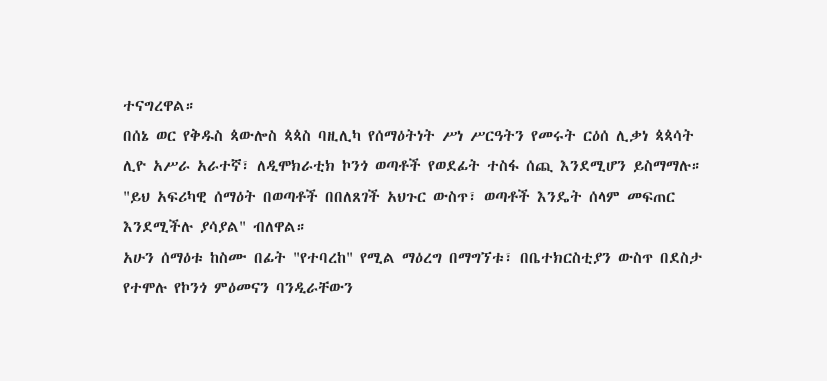ተናግረዋል።
በሰኔ ወር የቅዱስ ጳውሎስ ጳጳስ ባዚሊካ የሰማዕትነት ሥነ ሥርዓትን የመሩት ርዕሰ ሊቃነ ጳጳሳት ሊዮ አሥራ አራተኛ፣ ለዲሞክራቲክ ኮንጎ ወጣቶች የወደፊት ተስፋ ሰጪ እንደሚሆን ይስማማሉ።
"ይህ አፍሪካዊ ሰማዕት በወጣቶች በበለጸገች አህጉር ውስጥ፣ ወጣቶች እንዴት ሰላም መፍጠር እንደሚችሉ ያሳያል" ብለዋል።
አሁን ሰማዕቱ ከስሙ በፊት "የተባረከ" የሚል ማዕረግ በማግኘቱ፣ በቤተክርስቲያን ውስጥ በደስታ የተሞሉ የኮንጎ ምዕመናን ባንዲራቸውን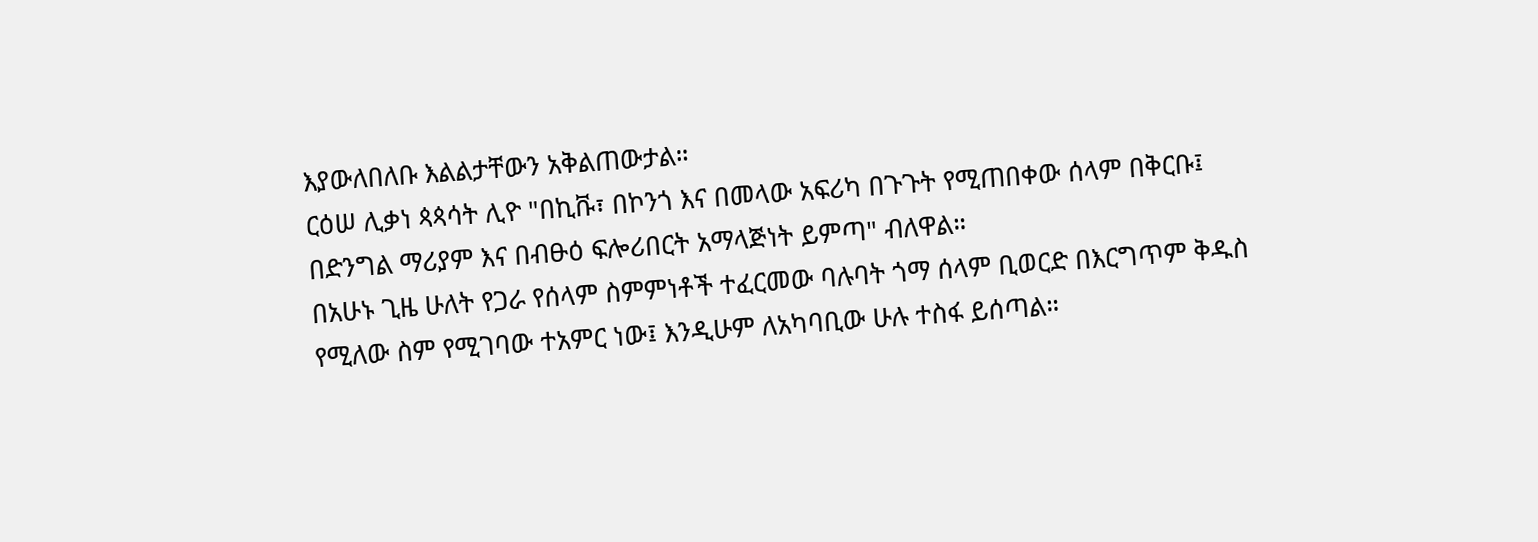እያውለበለቡ እልልታቸውን አቅልጠውታል።
ርዕሠ ሊቃነ ጳጳሳት ሊዮ "በኪቩ፣ በኮንጎ እና በመላው አፍሪካ በጉጉት የሚጠበቀው ሰላም በቅርቡ፤ በድንግል ማሪያም እና በብፁዕ ፍሎሪበርት አማላጅነት ይምጣ" ብለዋል።
በአሁኑ ጊዜ ሁለት የጋራ የሰላም ስምምነቶች ተፈርመው ባሉባት ጎማ ሰላም ቢወርድ በእርግጥም ቅዱስ የሚለው ስም የሚገባው ተአምር ነው፤ እንዲሁም ለአካባቢው ሁሉ ተስፋ ይሰጣል።